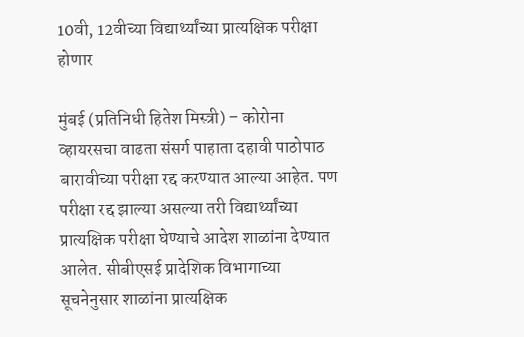10वी, 12वीच्या विद्यार्थ्यांच्या प्रात्यक्षिक परीक्षा होणार

मुंबई (प्रतिनिधी हितेश मिस्त्री) – कोरोना व्हायरसचा वाढता संसर्ग पाहाता दहावी पाठोपाठ बारावीच्या परीक्षा रद्द करण्यात आल्या आहेत. पण परीक्षा रद्द झाल्या असल्या तरी विद्यार्थ्यांच्या प्रात्यक्षिक परीक्षा घेण्याचे आदेश शाळांना देण्यात आलेत. सीबीएसई प्रादेशिक विभागाच्या सूचनेनुसार शाळांना प्रात्यक्षिक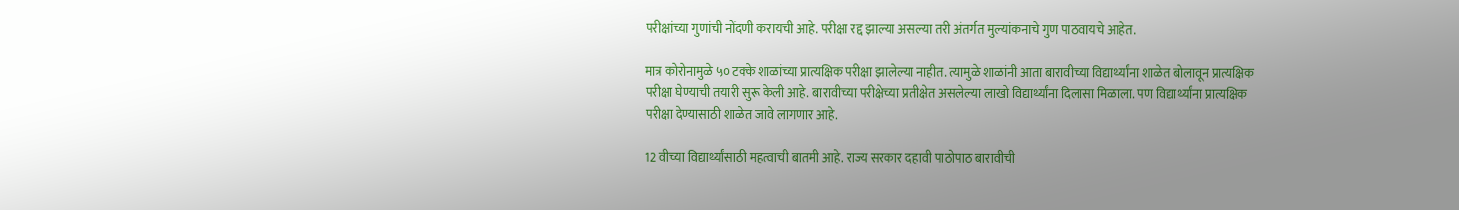परीक्षांच्या गुणांची नोंदणी करायची आहे. परीक्षा रद्द झाल्या असल्या तरी अंतर्गत मुल्यांकनाचे गुण पाठवायचे आहेत.

मात्र कोरोनामुळे ५० टक्के शाळांच्या प्रात्यक्षिक परीक्षा झालेल्या नाहीत. त्यामुळे शाळांनी आता बारावीच्या विद्यार्थ्यांना शाळेत बोलावून प्रात्यक्षिक परीक्षा घेण्याची तयारी सुरू केली आहे. बारावीच्या परीक्षेच्या प्रतीक्षेत असलेल्या लाखो विद्यार्थ्यांना दिलासा मिळाला. पण विद्यार्थ्यांना प्रात्यक्षिक परीक्षा देण्यासाठी शाळेत जावे लागणार आहे.

12 वीच्या विद्यार्थ्यांसाठी महत्वाची बातमी आहे. राज्य सरकार दहावी पाठोपाठ बारावीची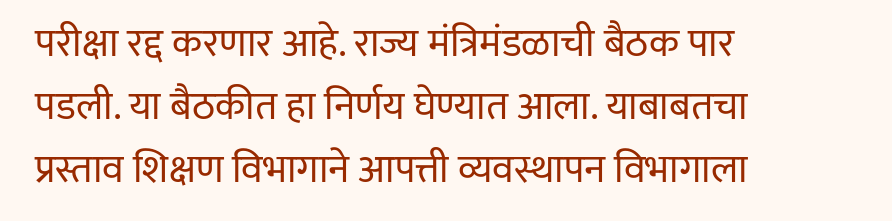परीक्षा रद्द करणार आहे. राज्य मंत्रिमंडळाची बैठक पार पडली. या बैठकीत हा निर्णय घेण्यात आला. याबाबतचा प्रस्ताव शिक्षण विभागाने आपत्ती व्यवस्थापन विभागाला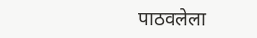पाठवलेला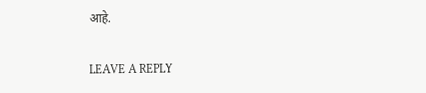आहे.

LEAVE A REPLY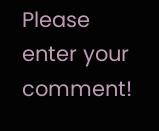Please enter your comment!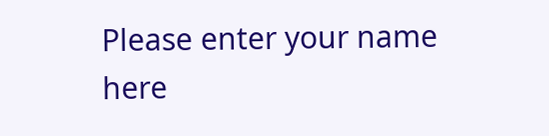Please enter your name here